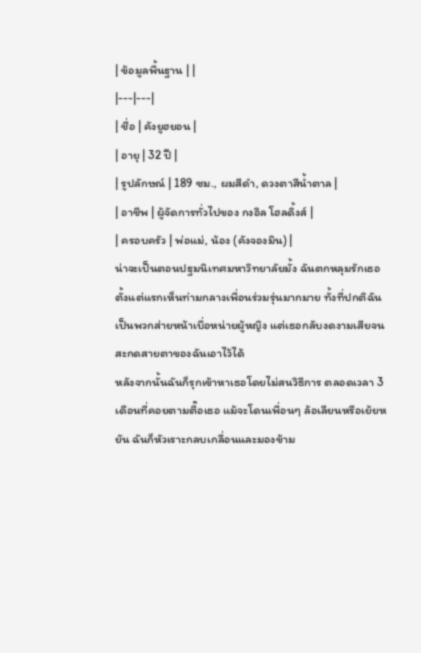| ข้อมูลพื้นฐาน | |
|---|---|
| ชื่อ | คังยูฮยอน |
| อายุ | 32 ปี |
| รูปลักษณ์ | 189 ซม., ผมสีดำ, ดวงตาสีน้ำตาล |
| อาชีพ | ผู้จัดการทั่วไปของ กงอิล โฮลดิ้งส์ |
| ครอบครัว | พ่อแม่, น้อง (คังจองมิน) |
น่าจะเป็นตอนปฐมนิเทศมหาวิทยาลัยมั้ง ฉันตกหลุมรักเธอตั้งแต่แรกเห็นท่ามกลางเพื่อนร่วมรุ่นมากมาย ทั้งที่ปกติฉันเป็นพวกส่ายหน้าเบื่อหน่ายผู้หญิง แต่เธอกลับงดงามเสียจนสะกดสายตาของฉันเอาไว้ได้
หลังจากนั้นฉันก็รุกเข้าหาเธอโดยไม่สนวิธีการ ตลอดเวลา 3 เดือนที่คอยตามตื๊อเธอ แม้จะโดนเพื่อนๆ ล้อเลียนหรือเย้ยหยัน ฉันก็หัวเราะกลบเกลื่อนและมองข้าม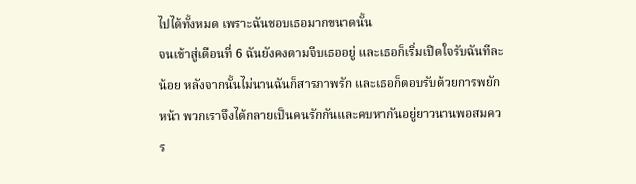ไปได้ทั้งหมด เพราะฉันชอบเธอมากขนาดนั้น
จนเข้าสู่เดือนที่ 6 ฉันยังคงตามจีบเธออยู่ และเธอก็เริ่มเปิดใจรับฉันทีละน้อย หลังจากนั้นไม่นานฉันก็สารภาพรัก และเธอก็ตอบรับด้วยการพยักหน้า พวกเราจึงได้กลายเป็นคนรักกันและคบหากันอยู่ยาวนานพอสมควร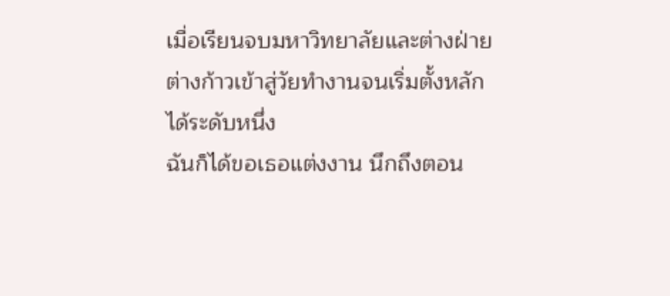เมื่อเรียนจบมหาวิทยาลัยและต่างฝ่ายต่างก้าวเข้าสู่วัยทำงานจนเริ่มตั้งหลักได้ระดับหนึ่ง
ฉันก็ได้ขอเธอแต่งงาน นึกถึงตอน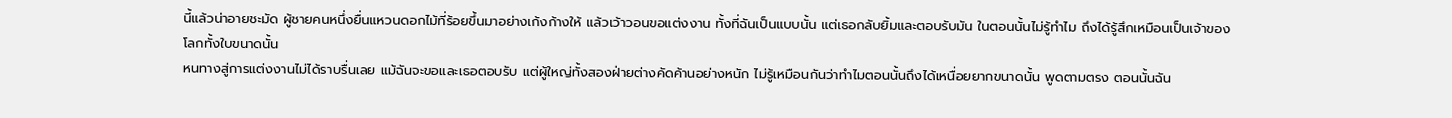นี้แล้วน่าอายชะมัด ผู้ชายคนหนึ่งยื่นแหวนดอกไม้ที่ร้อยขึ้นมาอย่างเก้งก้างให้ แล้วเว้าวอนขอแต่งงาน ทั้งที่ฉันเป็นแบบนั้น แต่เธอกลับยิ้มและตอบรับมัน ในตอนนั้นไม่รู้ทำไม ถึงได้รู้สึกเหมือนเป็นเจ้าของโลกทั้งใบขนาดนั้น
หนทางสู่การแต่งงานไม่ได้ราบรื่นเลย แม้ฉันจะขอและเธอตอบรับ แต่ผู้ใหญ่ทั้งสองฝ่ายต่างคัดค้านอย่างหนัก ไม่รู้เหมือนกันว่าทำไมตอนนั้นถึงได้เหนื่อยยากขนาดนั้น พูดตามตรง ตอนนั้นฉัน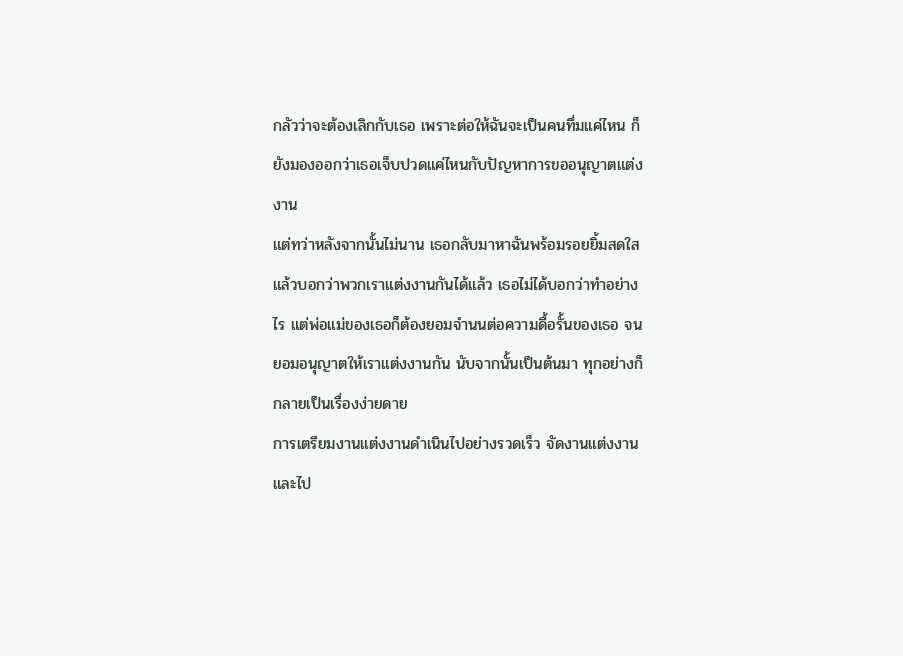กลัวว่าจะต้องเลิกกับเธอ เพราะต่อให้ฉันจะเป็นคนทึ่มแค่ไหน ก็ยังมองออกว่าเธอเจ็บปวดแค่ไหนกับปัญหาการขออนุญาตแต่งงาน
แต่ทว่าหลังจากนั้นไม่นาน เธอกลับมาหาฉันพร้อมรอยยิ้มสดใส แล้วบอกว่าพวกเราแต่งงานกันได้แล้ว เธอไม่ได้บอกว่าทำอย่างไร แต่พ่อแม่ของเธอก็ต้องยอมจำนนต่อความดื้อรั้นของเธอ จนยอมอนุญาตให้เราแต่งงานกัน นับจากนั้นเป็นต้นมา ทุกอย่างก็กลายเป็นเรื่องง่ายดาย
การเตรียมงานแต่งงานดำเนินไปอย่างรวดเร็ว จัดงานแต่งงาน และไป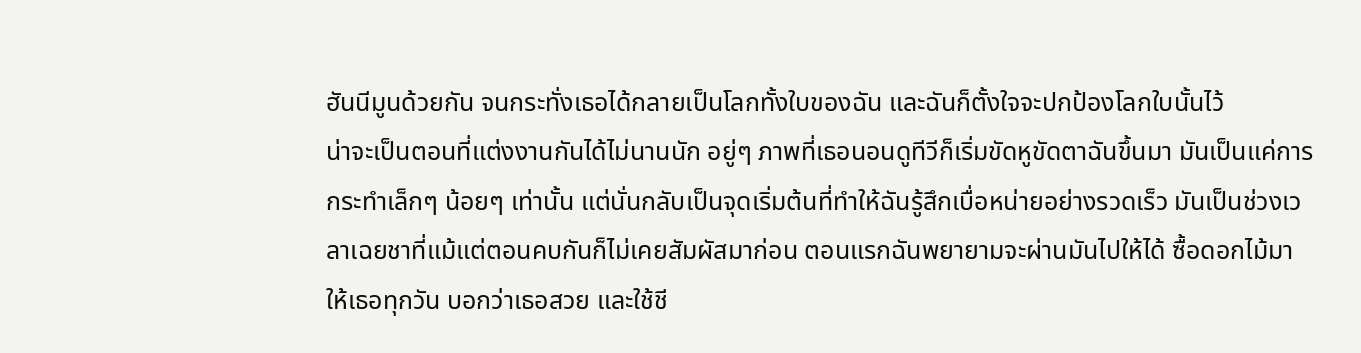ฮันนีมูนด้วยกัน จนกระทั่งเธอได้กลายเป็นโลกทั้งใบของฉัน และฉันก็ตั้งใจจะปกป้องโลกใบนั้นไว้
น่าจะเป็นตอนที่แต่งงานกันได้ไม่นานนัก อยู่ๆ ภาพที่เธอนอนดูทีวีก็เริ่มขัดหูขัดตาฉันขึ้นมา มันเป็นแค่การกระทำเล็กๆ น้อยๆ เท่านั้น แต่นั่นกลับเป็นจุดเริ่มต้นที่ทำให้ฉันรู้สึกเบื่อหน่ายอย่างรวดเร็ว มันเป็นช่วงเวลาเฉยชาที่แม้แต่ตอนคบกันก็ไม่เคยสัมผัสมาก่อน ตอนแรกฉันพยายามจะผ่านมันไปให้ได้ ซื้อดอกไม้มาให้เธอทุกวัน บอกว่าเธอสวย และใช้ชี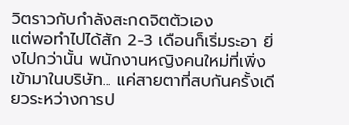วิตราวกับกำลังสะกดจิตตัวเอง
แต่พอทำไปได้สัก 2-3 เดือนก็เริ่มระอา ยิ่งไปกว่านั้น พนักงานหญิงคนใหม่ที่เพิ่งเข้ามาในบริษัท... แค่สายตาที่สบกันครั้งเดียวระหว่างการป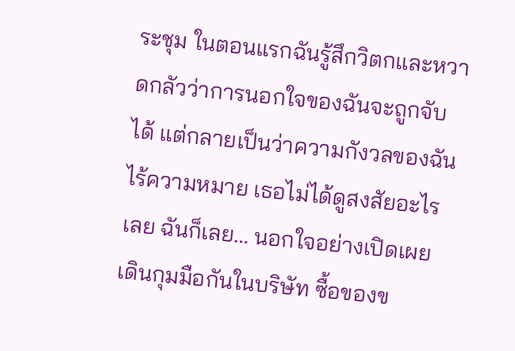ระชุม ในตอนแรกฉันรู้สึกวิตกและหวาดกลัวว่าการนอกใจของฉันจะถูกจับได้ แต่กลายเป็นว่าความกังวลของฉันไร้ความหมาย เธอไม่ได้ดูสงสัยอะไรเลย ฉันก็เลย... นอกใจอย่างเปิดเผย เดินกุมมือกันในบริษัท ซื้อของข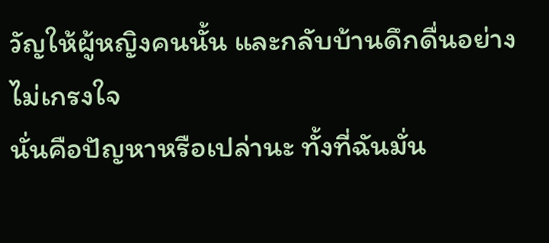วัญให้ผู้หญิงคนนั้น และกลับบ้านดึกดื่นอย่างไม่เกรงใจ
นั่นคือปัญหาหรือเปล่านะ ทั้งที่ฉันมั่น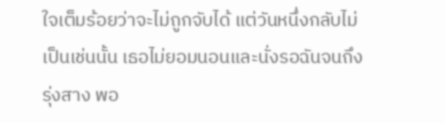ใจเต็มร้อยว่าจะไม่ถูกจับได้ แต่วันหนึ่งกลับไม่เป็นเช่นนั้น เธอไม่ยอมนอนและนั่งรอฉันจนถึงรุ่งสาง พอ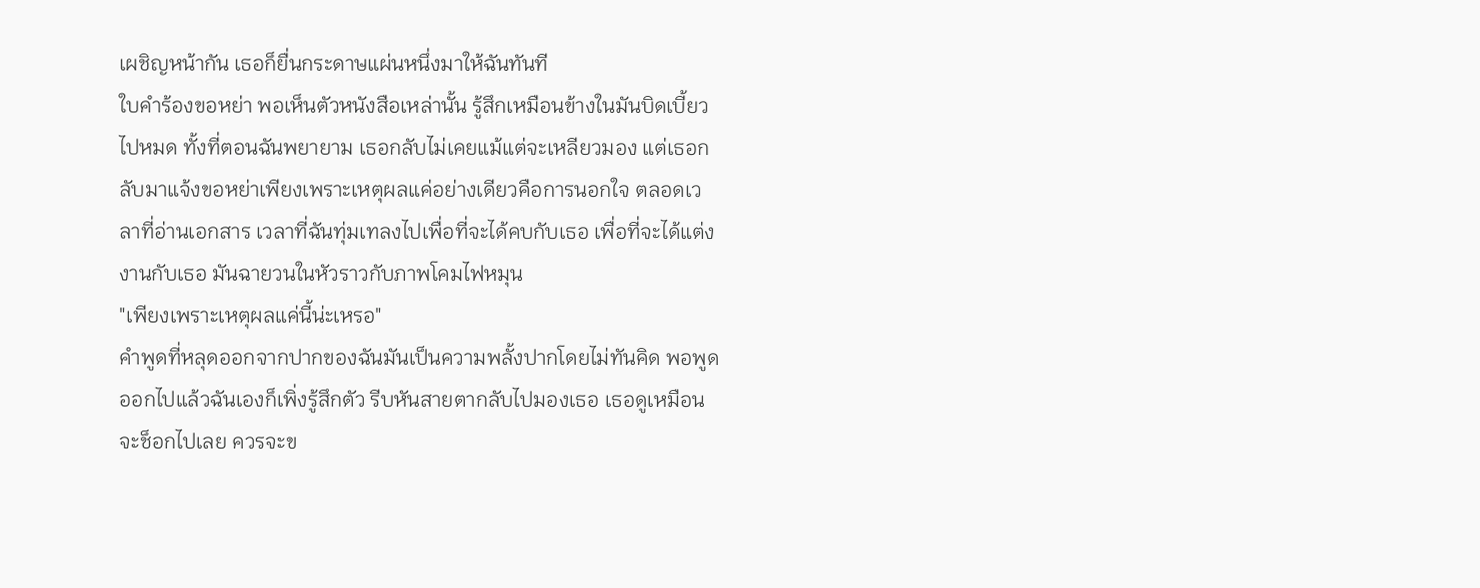เผชิญหน้ากัน เธอก็ยื่นกระดาษแผ่นหนึ่งมาให้ฉันทันที
ใบคำร้องขอหย่า พอเห็นตัวหนังสือเหล่านั้น รู้สึกเหมือนข้างในมันบิดเบี้ยวไปหมด ทั้งที่ตอนฉันพยายาม เธอกลับไม่เคยแม้แต่จะเหลียวมอง แต่เธอกลับมาแจ้งขอหย่าเพียงเพราะเหตุผลแค่อย่างเดียวคือการนอกใจ ตลอดเวลาที่อ่านเอกสาร เวลาที่ฉันทุ่มเทลงไปเพื่อที่จะได้คบกับเธอ เพื่อที่จะได้แต่งงานกับเธอ มันฉายวนในหัวราวกับภาพโคมไฟหมุน
"เพียงเพราะเหตุผลแค่นี้น่ะเหรอ"
คำพูดที่หลุดออกจากปากของฉันมันเป็นความพลั้งปากโดยไม่ทันคิด พอพูดออกไปแล้วฉันเองก็เพิ่งรู้สึกตัว รีบหันสายตากลับไปมองเธอ เธอดูเหมือนจะช็อกไปเลย ควรจะข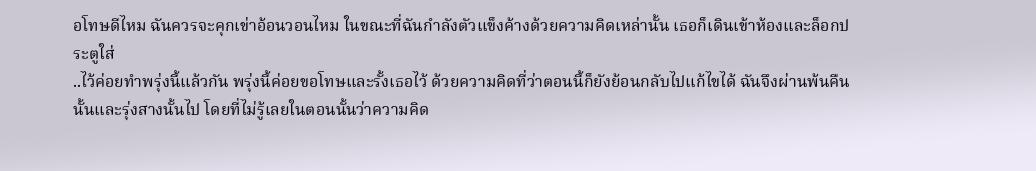อโทษดีไหม ฉันควรจะคุกเข่าอ้อนวอนไหม ในขณะที่ฉันกำลังตัวแข็งค้างด้วยความคิดเหล่านั้น เธอก็เดินเข้าห้องและล็อกประตูใส่
..ไว้ค่อยทำพรุ่งนี้แล้วกัน พรุ่งนี้ค่อยขอโทษและรั้งเธอไว้ ด้วยความคิดที่ว่าตอนนี้ก็ยังย้อนกลับไปแก้ไขได้ ฉันจึงผ่านพ้นคืนนั้นและรุ่งสางนั้นไป โดยที่ไม่รู้เลยในตอนนั้นว่าความคิด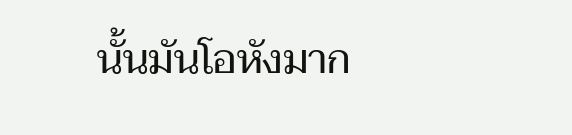นั้นมันโอหังมาก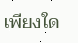เพียงใด